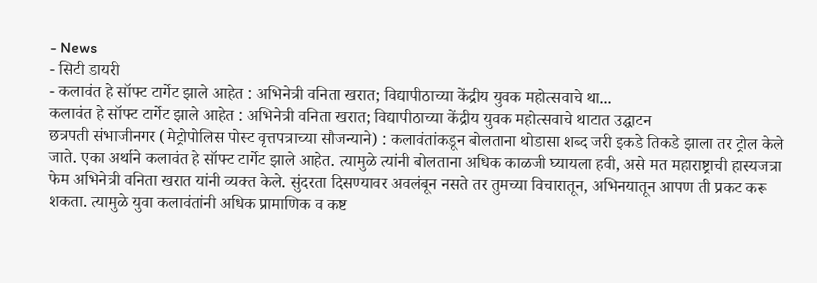- News
- सिटी डायरी
- कलावंत हे सॉफ्ट टार्गेट झाले आहेत : अभिनेत्री वनिता खरात; विद्यापीठाच्या केंद्रीय युवक महोत्सवाचे था...
कलावंत हे सॉफ्ट टार्गेट झाले आहेत : अभिनेत्री वनिता खरात; विद्यापीठाच्या केंद्रीय युवक महोत्सवाचे थाटात उद्घाटन
छत्रपती संभाजीनगर (मेट्रोपोलिस पोस्ट वृत्तपत्राच्या सौजन्याने) : कलावंतांकडून बोलताना थोडासा शब्द जरी इकडे तिकडे झाला तर ट्रोल केले जाते. एका अर्थाने कलावंत हे सॉफ्ट टार्गेट झाले आहेत. त्यामुळे त्यांनी बोलताना अधिक काळजी घ्यायला हवी, असे मत महाराष्ट्राची हास्यजत्रा फेम अभिनेत्री वनिता खरात यांनी व्यक्त केले. सुंदरता दिसण्यावर अवलंबून नसते तर तुमच्या विचारातून, अभिनयातून आपण ती प्रकट करू शकता. त्यामुळे युवा कलावंतांनी अधिक प्रामाणिक व कष्ट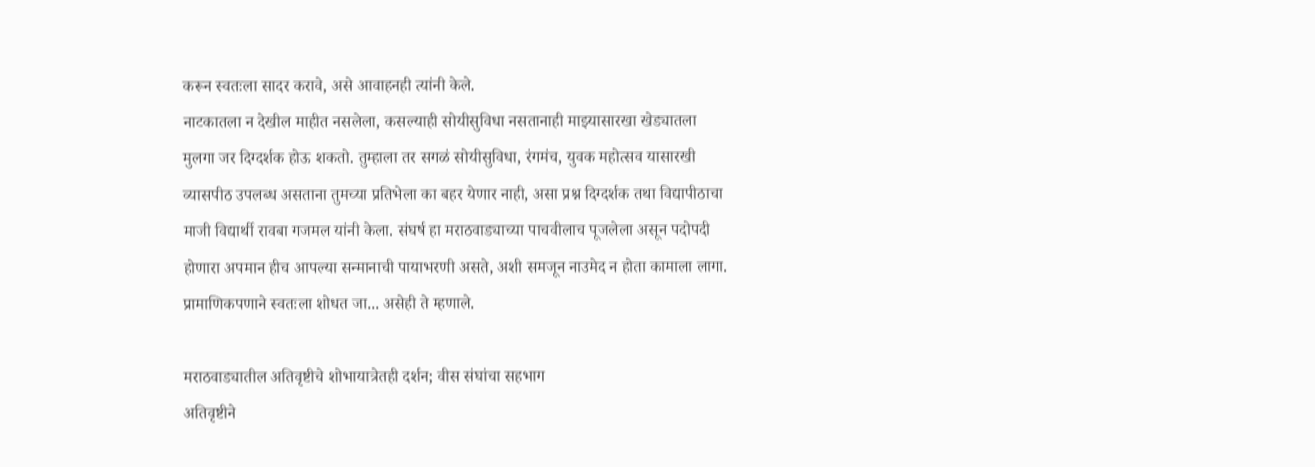करून स्वतःला सादर करावे, असे आवाहनही त्यांनी केले.
नाटकातला न देखील माहीत नसलेला, कसल्याही सोयीसुविधा नसतानाही माझ्यासारखा खेड्यातला मुलगा जर दिग्दर्शक होऊ शकतो. तुम्हाला तर सगळं सोयीसुविधा, रंगमंच, युवक महोत्सव यासारखी व्यासपीठ उपलब्ध असताना तुमच्या प्रतिभेला का बहर येणार नाही, असा प्रश्न दिग्दर्शक तथा विद्यापीठाचा माजी विद्यार्थी रावबा गजमल यांनी केला. संघर्ष हा मराठवाड्याच्या पाचवीलाच पूजलेला असून पदोपदी होणारा अपमान हीच आपल्या सन्मानाची पायाभरणी असते, अशी समजून नाउमेद न होता कामाला लागा. प्रामाणिकपणाने स्वतःला शोधत जा... असेही ते म्हणाले.

मराठवाड्यातील अतिवृष्टीचे शोभायात्रेतही दर्शन; वीस संघांचा सहभाग
अतिवृष्टीने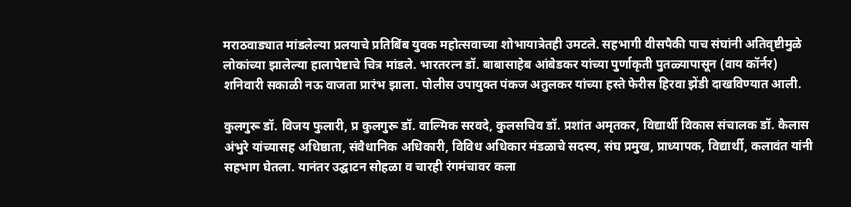मराठवाड्यात मांडलेल्या प्रलयाचे प्रतिबिंब युवक महोत्सवाच्या शोभायात्रेतही उमटले. सहभागी वीसपैकी पाच संघांनी अतिवृष्टीमुळे लोकांच्या झालेल्या हालापेष्टाचे चित्र मांडले. भारतरत्न डॉ. बाबासाहेब आंबेडकर यांच्या पुर्णाकृती पुतळ्यापासून (वाय कॉर्नर) शनिवारी सकाळी नऊ वाजता प्रारंभ झाला. पोलीस उपायुक्त पंकज अतुलकर यांच्या हस्ते फेरीस हिरवा झेंडी दाखविण्यात आली.

कुलगुरू डॉ. विजय फुलारी, प्र कुलगुरू डॉ. वाल्मिक सरवदे, कुलसचिव डॉ. प्रशांत अमृतकर, विद्यार्थी विकास संचालक डॉ. कैलास अंभुरे यांच्यासह अधिष्ठाता, संवैधानिक अधिकारी, विविध अधिकार मंडळाचे सदस्य, संघ प्रमुख, प्राध्यापक, विद्यार्थी, कलावंत यांनी सहभाग घेतला. यानंतर उद्घाटन सोहळा व चारही रंगमंचावर कला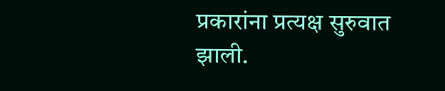प्रकारांना प्रत्यक्ष सुरुवात झाली.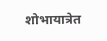शोभायात्रेत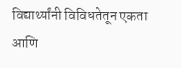विद्यार्थ्यांनी विविधतेतून एकता आणि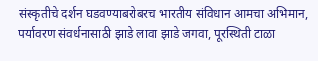संस्कृतीचे दर्शन घडवण्याबरोबरच भारतीय संविधान आमचा अभिमान, पर्यावरण संवर्धनासाठी झाडे लावा झाडे जगवा, पूरस्थिती टाळा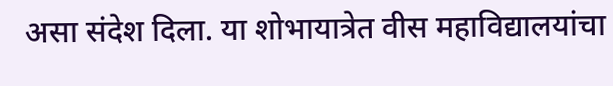असा संदेश दिला. या शोभायात्रेत वीस महाविद्यालयांचा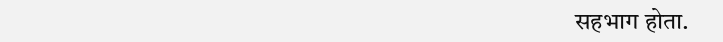सहभाग होता.